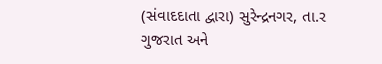(સંવાદદાતા દ્વારા) સુરેન્દ્રનગર, તા.ર
ગુજરાત અને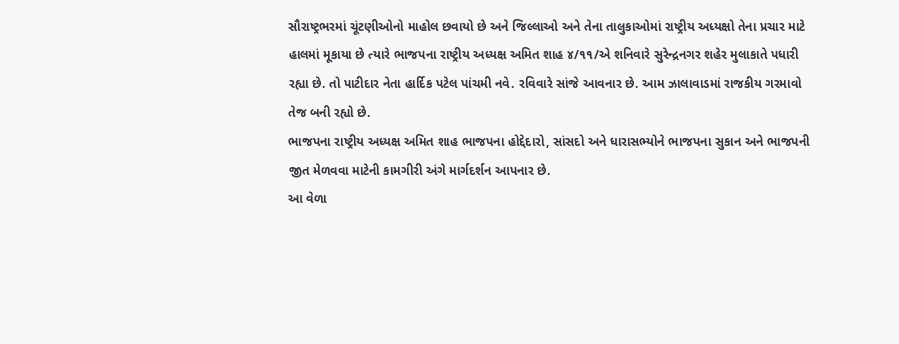સૌરાષ્ટ્રભરમાં ચૂંટણીઓનો માહોલ છવાયો છે અને જિલ્લાઓ અને તેના તાલુકાઓમાં રાષ્ટ્રીય અધ્યક્ષો તેના પ્રચાર માટે હાલમાં મૂકાયા છે ત્યારે ભાજપના રાષ્ટ્રીય અધ્યક્ષ અમિત શાહ ૪/૧૧/એ શનિવારે સુરેન્દ્રનગર શહેર મુલાકાતે પધારી રહ્યા છે. તો પાટીદાર નેતા હાર્દિક પટેલ પાંચમી નવે. રવિવારે સાંજે આવનાર છે. આમ ઝાલાવાડમાં રાજકીય ગરમાવો તેજ બની રહ્યો છે.
ભાજપના રાષ્ટ્રીય અધ્યક્ષ અમિત શાહ ભાજપના હોદ્દેદારો, સાંસદો અને ધારાસભ્યોને ભાજપના સુકાન અને ભાજપની જીત મેળવવા માટેની કામગીરી અંગે માર્ગદર્શન આપનાર છે.
આ વેળા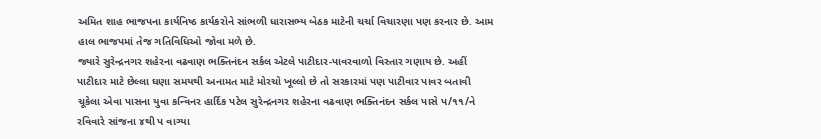અમિત શાહ ભાજપના કાર્યનિષ્ઠ કાર્યકરોને સાંભળી ધારાસભ્ય બેઠક માટેની ચર્ચા વિચારણા પણ કરનાર છે. આમ હાલ ભાજપમાં તેજ ગતિવિધિઓ જોવા મળે છે.
જ્યારે સુરેન્દ્રનગર શહેરના વઢવાણ ભક્તિનંદન સર્કલ એટલે પાટીદાર-પાવરવાળો વિસ્તાર ગણાય છે. અહીં પાટીદાર માટે છેલ્લા ઘણા સમયથી અનામત માટે મોરચો ખૂલ્લો છે તો સરકારમાં પણ પાટીવાર પાવર બતાવી ચૂકેલા એવા પાસના યુવા કન્વિનર હાર્દિક પટેલ સુરેન્દ્રનગર શહેરના વઢવાણ ભક્તિનંદન સર્કલ પાસે પ/૧૧/ને રવિવારે સાંજના ૪થી પ વાગ્યા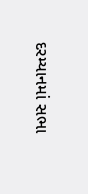દરમ્યાનમાં સભા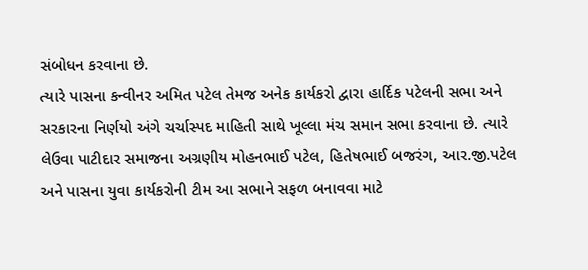સંબોધન કરવાના છે.
ત્યારે પાસના કન્વીનર અમિત પટેલ તેમજ અનેક કાર્યકરો દ્વારા હાર્દિક પટેલની સભા અને સરકારના નિર્ણયો અંગે ચર્ચાસ્પદ માહિતી સાથે ખૂલ્લા મંચ સમાન સભા કરવાના છે. ત્યારે લેઉવા પાટીદાર સમાજના અગ્રણીય મોહનભાઈ પટેલ, હિતેષભાઈ બજરંગ, આર.જી.પટેલ અને પાસના યુવા કાર્યકરોની ટીમ આ સભાને સફળ બનાવવા માટે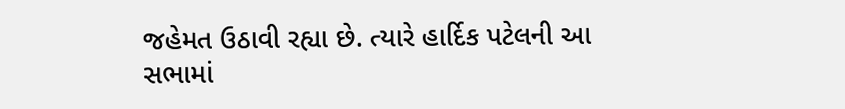જહેમત ઉઠાવી રહ્યા છે. ત્યારે હાર્દિક પટેલની આ સભામાં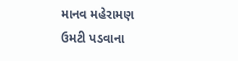માનવ મહેરામણ ઉમટી પડવાના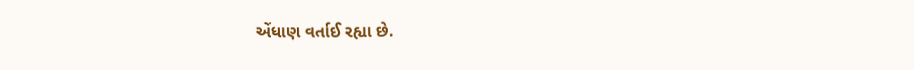એંધાણ વર્તાઈ રહ્યા છે.